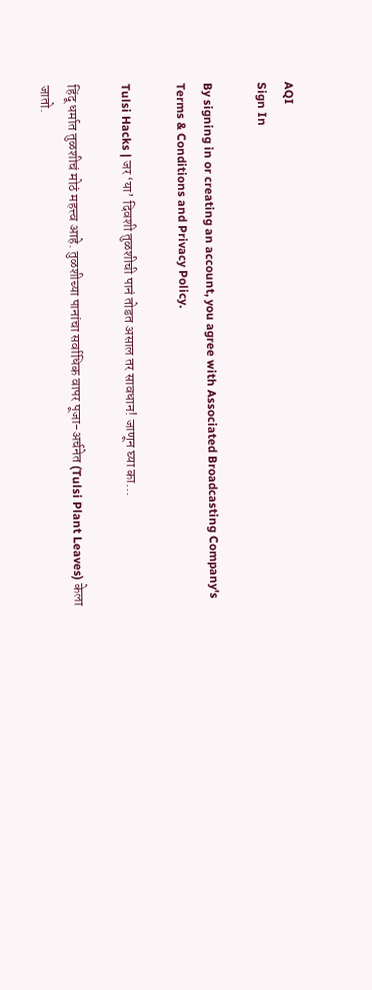AQI
Sign In

By signing in or creating an account, you agree with Associated Broadcasting Company's Terms & Conditions and Privacy Policy.

Tulsi Hacks | जर ‘या’ दिवशी तुळशीची पानं तोडत असाल तर सावधान! जाणून घ्या का…

हिंदू धर्मात तुळशीचं मोठं महत्त्व आहे. तुळशीच्या पानांचा सर्वाधिक वापर पूजा-अर्चनेत (Tulsi Plant Leaves) केला जातो.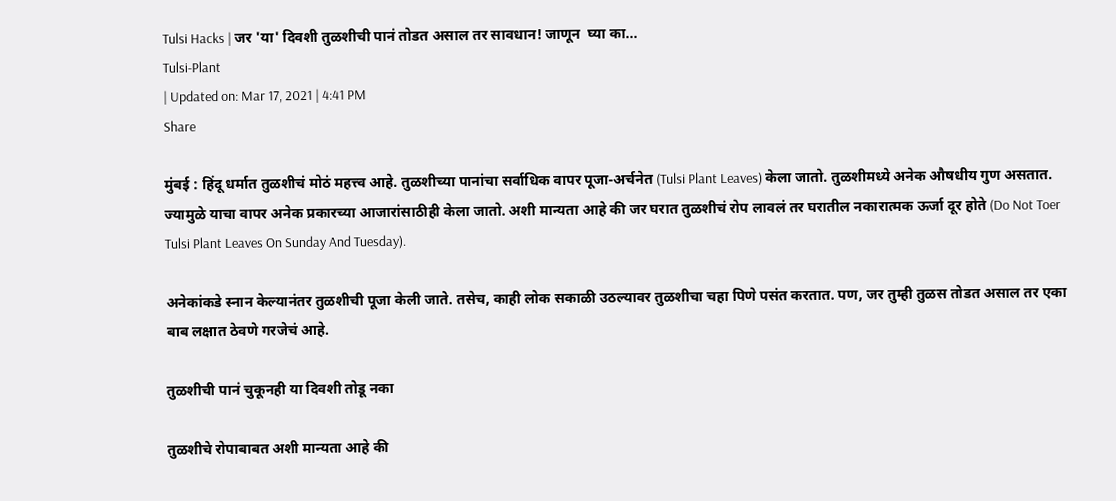Tulsi Hacks | जर 'या' दिवशी तुळशीची पानं तोडत असाल तर सावधान! जाणून  घ्या का...
Tulsi-Plant
| Updated on: Mar 17, 2021 | 4:41 PM
Share

मुंबई : हिंदू धर्मात तुळशीचं मोठं महत्त्व आहे. तुळशीच्या पानांचा सर्वाधिक वापर पूजा-अर्चनेत (Tulsi Plant Leaves) केला जातो. तुळशीमध्ये अनेक औषधीय गुण असतात. ज्यामुळे याचा वापर अनेक प्रकारच्या आजारांसाठीही केला जातो. अशी मान्यता आहे की जर घरात तुळशीचं रोप लावलं तर घरातील नकारात्मक ऊर्जा दूर होते (Do Not Toer Tulsi Plant Leaves On Sunday And Tuesday).

अनेकांकडे स्नान केल्यानंतर तुळशीची पूजा केली जाते. तसेच, काही लोक सकाळी उठल्यावर तुळशीचा चहा पिणे पसंत करतात. पण, जर तुम्ही तुळस तोडत असाल तर एका बाब लक्षात ठेवणे गरजेचं आहे.

तुळशीची पानं चुकूनही या दिवशी तोडू नका

तुळशीचे रोपाबाबत अशी मान्यता आहे की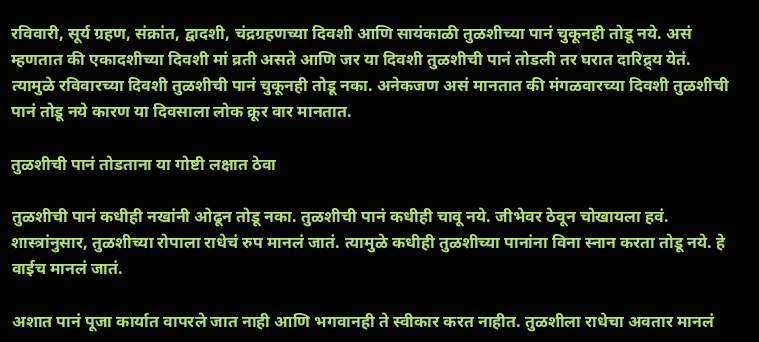रविवारी, सूर्य ग्रहण, संक्रांत, द्वादशी, चंद्रग्रहणच्या दिवशी आणि सायंकाळी तुळशीच्या पानं चुकूनही तोडू नये. असं म्हणतात की एकादशीच्या दिवशी मां व्रती असते आणि जर या दिवशी तुळशीची पानं तोडली तर घरात दारिद्र्य येतं. त्यामुळे रविवारच्या दिवशी तुळशीची पानं चुकूनही तोडू नका. अनेकजण असं मानतात की मंगळवारच्या दिवशी तुळशीची पानं तोडू नये कारण या दिवसाला लोक क्रूर वार मानतात.

तुळशीची पानं तोडताना या गोष्टी लक्षात ठेवा

तुळशीची पानं कधीही नखांनी ओढून तोडू नका. तुळशीची पानं कधीही चावू नये. जीभेवर ठेवून चोखायला हवं. शास्त्रांनुसार, तुळशीच्या रोपाला राधेचं रुप मानलं जातं. त्यामुळे कधीही तुळशीच्या पानांना विना स्नान करता तोडू नये. हे वाईच मानलं जातं.

अशात पानं पूजा कार्यात वापरले जात नाही आणि भगवानही ते स्वीकार करत नाहीत. तुळशीला राधेचा अवतार मानलं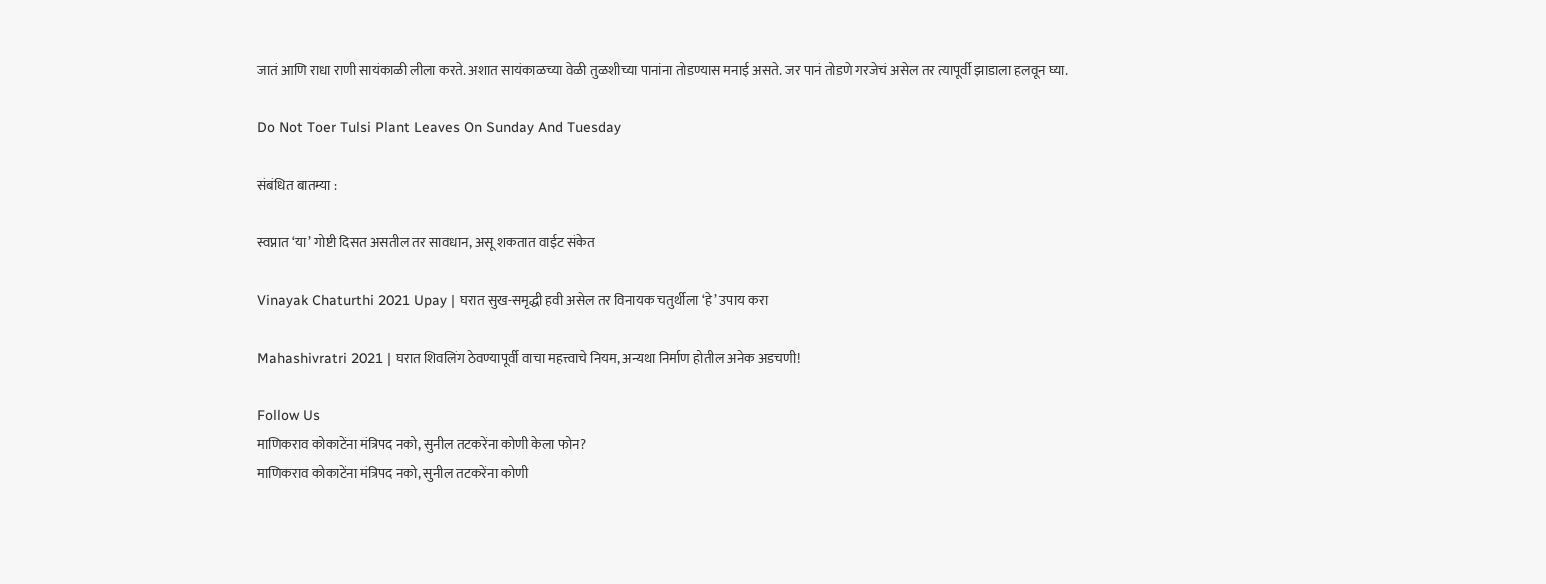जातं आणि राधा राणी सायंकाळी लीला करते. अशात सायंकाळच्या वेळी तुळशीच्या पानांना तोडण्यास मनाई असते. जर पानं तोडणे गरजेचं असेल तर त्यापूर्वी झाडाला हलवून घ्या.

Do Not Toer Tulsi Plant Leaves On Sunday And Tuesday

संबंधित बातम्या :

स्वप्नात ‘या’ गोष्टी दिसत असतील तर सावधान, असू शकतात वाईट संकेत

Vinayak Chaturthi 2021 Upay | घरात सुख-समृद्धी हवी असेल तर विनायक चतुर्थीला ‘हे’ उपाय करा

Mahashivratri 2021 | घरात शिवलिंग ठेवण्यापूर्वी वाचा महत्त्वाचे नियम, अन्यथा निर्माण होतील अनेक अडचणी!

Follow Us
माणिकराव कोकाटेंना मंत्रिपद नको, सुनील तटकरेंना कोणी केला फोन?
माणिकराव कोकाटेंना मंत्रिपद नको, सुनील तटकरेंना कोणी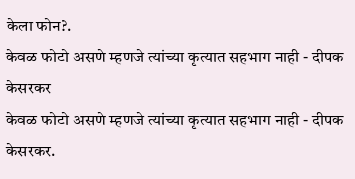केला फोन?.
केवळ फोटो असणे म्हणजे त्यांच्या कृत्यात सहभाग नाही - दीपक केसरकर
केवळ फोटो असणे म्हणजे त्यांच्या कृत्यात सहभाग नाही - दीपक केसरकर.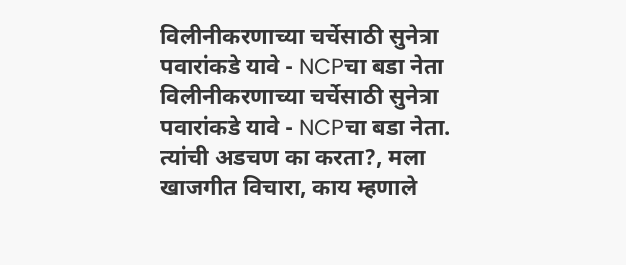विलीनीकरणाच्या चर्चेसाठी सुनेत्रा पवारांकडे यावे - NCPचा बडा नेता
विलीनीकरणाच्या चर्चेसाठी सुनेत्रा पवारांकडे यावे - NCPचा बडा नेता.
त्यांची अडचण का करता?, मला खाजगीत विचारा, काय म्हणाले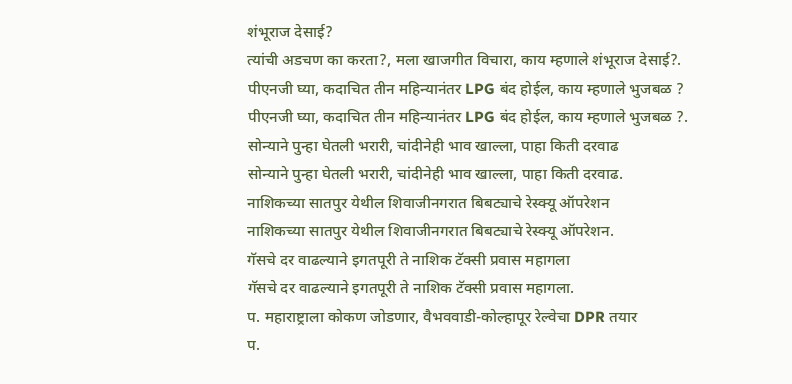शंभूराज देसाई?
त्यांची अडचण का करता?, मला खाजगीत विचारा, काय म्हणाले शंभूराज देसाई?.
पीएनजी घ्या, कदाचित तीन महिन्यानंतर LPG बंद होईल, काय म्हणाले भुजबळ ?
पीएनजी घ्या, कदाचित तीन महिन्यानंतर LPG बंद होईल, काय म्हणाले भुजबळ ?.
सोन्याने पुन्हा घेतली भरारी, चांदीनेही भाव खाल्ला, पाहा किती दरवाढ
सोन्याने पुन्हा घेतली भरारी, चांदीनेही भाव खाल्ला, पाहा किती दरवाढ.
नाशिकच्या सातपुर येथील शिवाजीनगरात बिबट्याचे रेस्क्यू ऑपरेशन
नाशिकच्या सातपुर येथील शिवाजीनगरात बिबट्याचे रेस्क्यू ऑपरेशन.
गॅसचे दर वाढल्याने इगतपूरी ते नाशिक टॅक्सी प्रवास महागला
गॅसचे दर वाढल्याने इगतपूरी ते नाशिक टॅक्सी प्रवास महागला.
प. महाराष्ट्राला कोकण जोडणार, वैभववाडी-कोल्हापूर रेल्वेचा DPR तयार
प.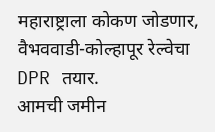महाराष्ट्राला कोकण जोडणार, वैभववाडी-कोल्हापूर रेल्वेचा DPR तयार.
आमची जमीन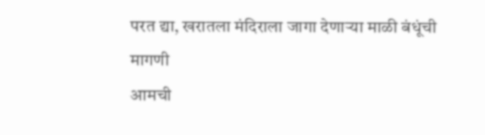परत द्या, खरातला मंदिराला जागा देणाऱ्या माळी बंधूंची मागणी
आमची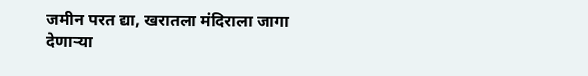जमीन परत द्या, खरातला मंदिराला जागा देणाऱ्या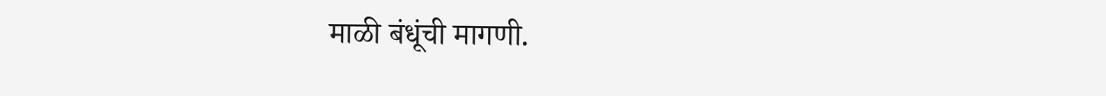माळी बंधूंची मागणी.